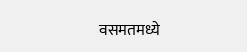वसमतमध्ये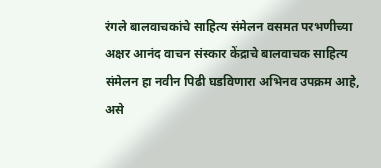रंगले बालवाचकांचे साहित्य संमेलन वसमत परभणीच्या अक्षर आनंद वाचन संस्कार केंद्राचे बालवाचक साहित्य संमेलन हा नवीन पिढी घडविणारा अभिनव उपक्रम आहे, असे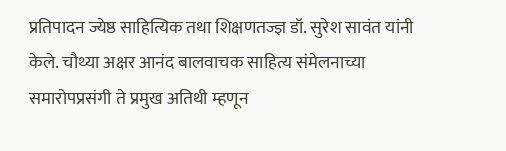प्रतिपादन ज्येष्ठ साहित्यिक तथा शिक्षणतज्ज्ञ डॉ. सुरेश सावंत यांनी केले. चौथ्या अक्षर आनंद बालवाचक साहित्य संमेलनाच्या समारोपप्रसंगी ते प्रमुख अतिथी म्हणून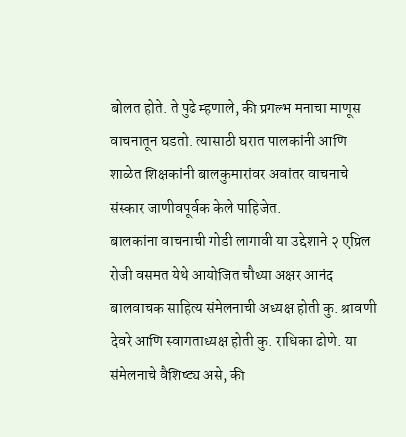बोलत होते. ते पुढे म्हणाले, की प्रगल्भ मनाचा माणूस वाचनातून घडतो. त्यासाठी घरात पालकांनी आणि शाळेत शिक्षकांनी बालकुमारांवर अवांतर वाचनाचे संस्कार जाणीवपूर्वक केले पाहिजेत.
बालकांना वाचनाची गोडी लागावी या उद्देशाने २ एप्रिल रोजी वसमत येथे आयोजित चौथ्या अक्षर आनंद बालवाचक साहित्य संमेलनाची अध्यक्ष होती कु. श्रावणी देवरे आणि स्वागताध्यक्ष होती कु. राधिका ढोणे. या संमेलनाचे वैशिष्ट्य असे, की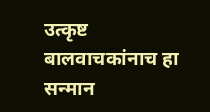उत्कृष्ट बालवाचकांनाच हा सन्मान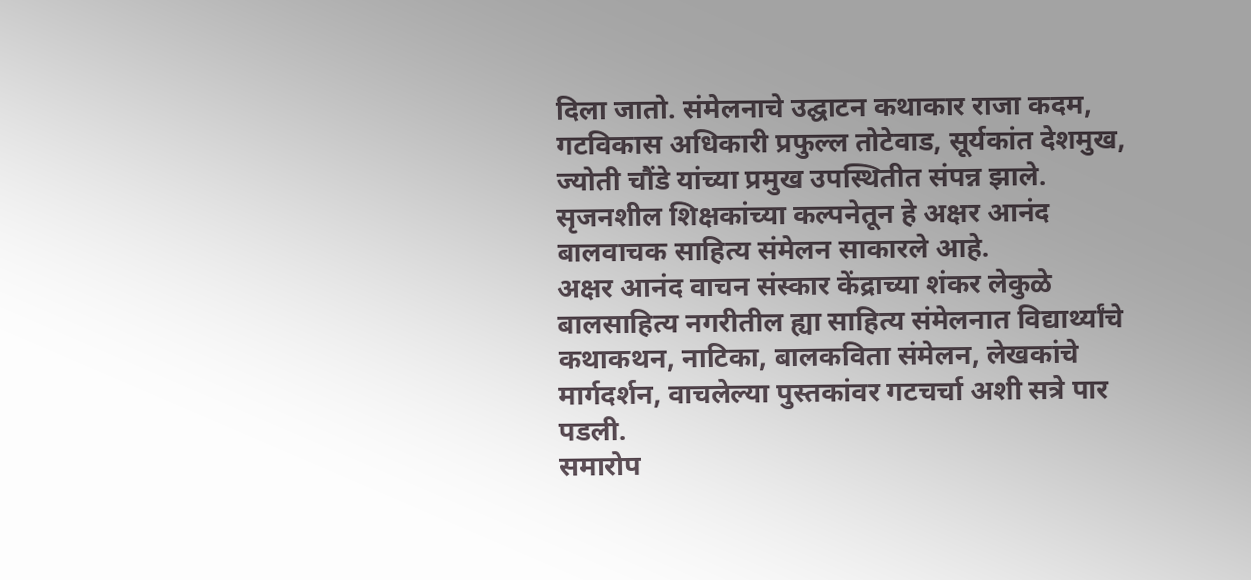दिला जातो. संमेलनाचे उद्घाटन कथाकार राजा कदम, गटविकास अधिकारी प्रफुल्ल तोटेवाड, सूर्यकांत देशमुख, ज्योती चौंडे यांच्या प्रमुख उपस्थितीत संपन्न झाले. सृजनशील शिक्षकांच्या कल्पनेतून हे अक्षर आनंद बालवाचक साहित्य संमेलन साकारले आहे.
अक्षर आनंद वाचन संस्कार केंद्राच्या शंकर लेकुळे बालसाहित्य नगरीतील ह्या साहित्य संमेलनात विद्यार्थ्यांचे कथाकथन, नाटिका, बालकविता संमेलन, लेखकांचे मार्गदर्शन, वाचलेल्या पुस्तकांवर गटचर्चा अशी सत्रे पार पडली.
समारोप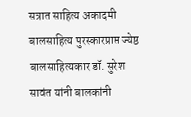सत्रात साहित्य अकादमी बालसाहित्य पुरस्कारप्राप्त ज्येष्ठ बालसाहित्यकार डॉ. सुरेश सावंत यांनी बालकांनी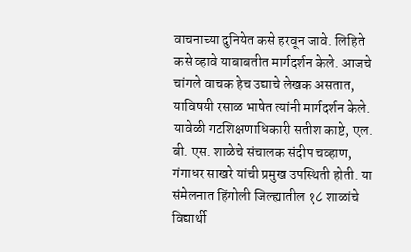वाचनाच्या दुनियेत कसे हरवून जावे. लिहिते कसे व्हावे याबाबतीत मार्गदर्शन केले. आजचे चांगले वाचक हेच उद्याचे लेखक असतात, याविषयी रसाळ भाषेत त्यांनी मार्गदर्शन केले. यावेळी गटशिक्षणाधिकारी सतीश काष्टे, एल. बी. एस. शाळेचे संचालक संदीप चव्हाण, गंगाधर साखरे यांची प्रमुख उपस्थिती होती. या संमेलनात हिंगोली जिल्ह्यातील १८ शाळांचे विद्यार्थी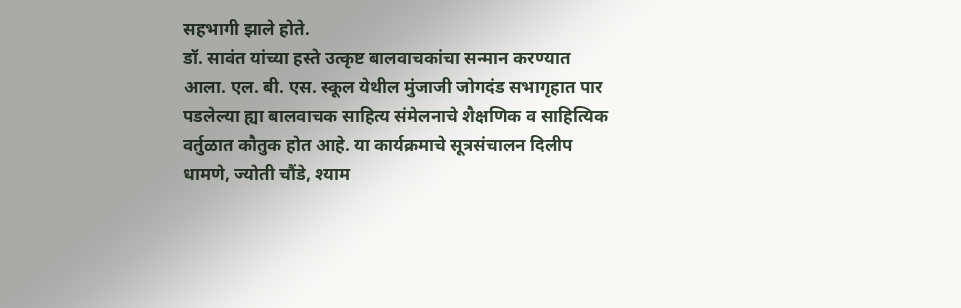सहभागी झाले होते.
डॉ. सावंत यांच्या हस्ते उत्कृष्ट बालवाचकांचा सन्मान करण्यात आला. एल. बी. एस. स्कूल येथील मुंजाजी जोगदंड सभागृहात पार पडलेल्या ह्या बालवाचक साहित्य संमेलनाचे शैक्षणिक व साहित्यिक वर्तुळात कौतुक होत आहे. या कार्यक्रमाचे सूत्रसंचालन दिलीप धामणे, ज्योती चौंडे, श्याम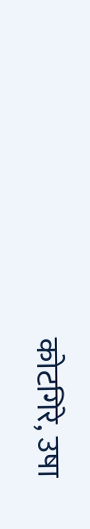कोटगिरे, उषा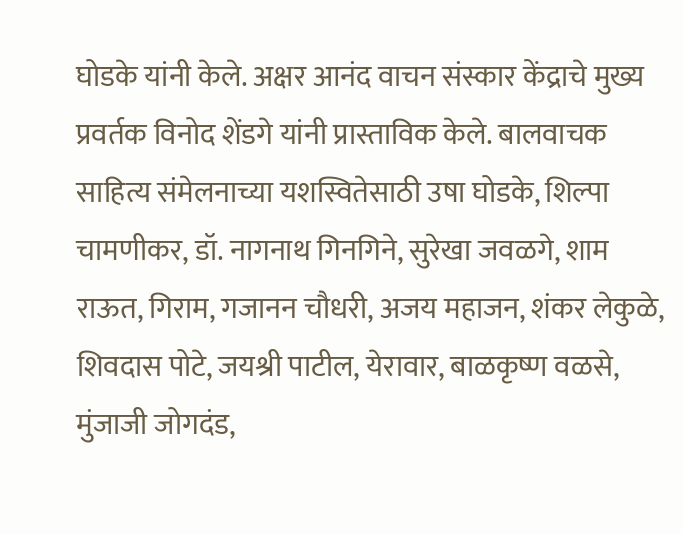घोडके यांनी केले. अक्षर आनंद वाचन संस्कार केंद्राचे मुख्य प्रवर्तक विनोद शेंडगे यांनी प्रास्ताविक केले. बालवाचक साहित्य संमेलनाच्या यशस्वितेसाठी उषा घोडके, शिल्पा चामणीकर, डॉ. नागनाथ गिनगिने, सुरेखा जवळगे, शाम राऊत, गिराम, गजानन चौधरी, अजय महाजन, शंकर लेकुळे, शिवदास पोटे, जयश्री पाटील, येरावार, बाळकृष्ण वळसे, मुंजाजी जोगदंड,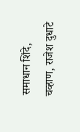समाधान शिंदे, चव्हाण, राजेश दुधाटे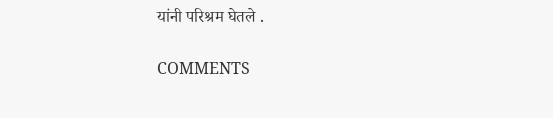यांनी परिश्रम घेतले .

COMMENTS